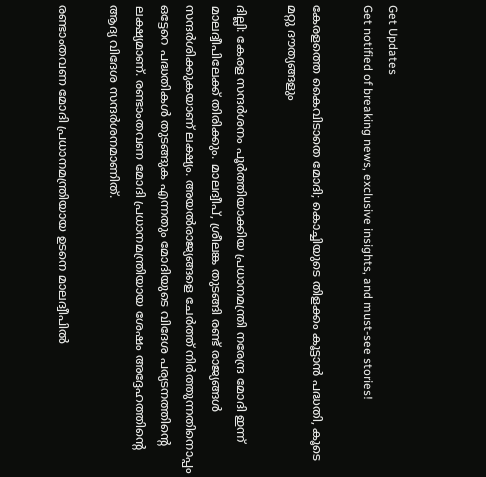Get Updates
Get notified of breaking news, exclusive insights, and must-see stories!

കേരളത്തെ കൈവിടാതെ മോദി; കൊച്ചിയുടെ തിളക്കം കൂട്ടാന്‍ പദ്ധതി, കൂടെ മറ്റു ദൗത്യങ്ങളും

ദില്ലി: കേരള സന്ദര്‍ശനം പൂര്‍ത്തിയാക്കിയ പ്രധാനമന്ത്രി നരേന്ദ്ര മോദി ഇന്ന് മാലദ്വീപിലേക്ക് തിരിക്കും. മാലദ്വീപ്, ശ്രീലങ്ക തുടങ്ങി രണ്ട് രാജ്യങ്ങള്‍ സന്ദര്‍ശിക്കുകയാണ് ലക്ഷ്യം. അയല്‍രാജ്യങ്ങളെ ചേര്‍ത്ത് നിര്‍ത്തുന്നതിനൊപ്പം ഒട്ടേറെ പദ്ധതികള്‍ തുടങ്ങുക എന്നതും മോദിയുടെ വിദേശ പര്യടനത്തിന്റെ ലക്ഷ്യമാണ്. രണ്ടാംതവണ മോദി പ്രധാനമന്ത്രിയായ ശേഷം അദ്ദേഹത്തിന്റെ ആദ്യ വിദേശ സന്ദര്‍ശനമാണിത്.

രണ്ടാംതവണ മോദി പ്രധാനമന്ത്രിയായ ഉടനെ മാലദ്വീപില്‍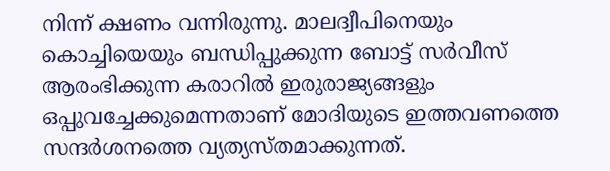നിന്ന് ക്ഷണം വന്നിരുന്നു. മാലദ്വീപിനെയും കൊച്ചിയെയും ബന്ധിപ്പുക്കുന്ന ബോട്ട് സര്‍വീസ് ആരംഭിക്കുന്ന കരാറില്‍ ഇരുരാജ്യങ്ങളും ഒപ്പുവച്ചേക്കുമെന്നതാണ് മോദിയുടെ ഇത്തവണത്തെ സന്ദര്‍ശനത്തെ വ്യത്യസ്തമാക്കുന്നത്.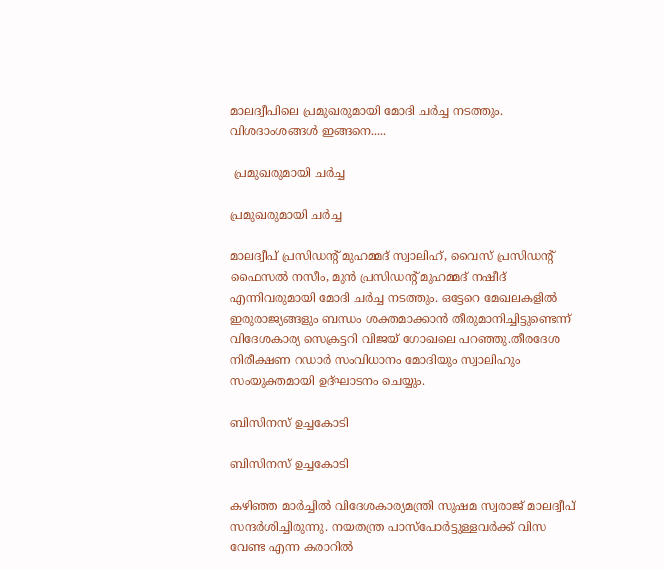മാലദ്വീപിലെ പ്രമുഖരുമായി മോദി ചര്‍ച്ച നടത്തും. വിശദാംശങ്ങള്‍ ഇങ്ങനെ.....

 പ്രമുഖരുമായി ചര്‍ച്ച

പ്രമുഖരുമായി ചര്‍ച്ച

മാലദ്വീപ് പ്രസിഡന്റ് മുഹമ്മദ് സ്വാലിഹ്, വൈസ് പ്രസിഡന്റ് ഫൈസല്‍ നസീം, മുന്‍ പ്രസിഡന്റ് മുഹമ്മദ് നഷീദ് എന്നിവരുമായി മോദി ചര്‍ച്ച നടത്തും. ഒട്ടേറെ മേഖലകളില്‍ ഇരുരാജ്യങ്ങളും ബന്ധം ശക്തമാക്കാന്‍ തീരുമാനിച്ചിട്ടുണ്ടെന്ന് വിദേശകാര്യ സെക്രട്ടറി വിജയ് ഗോഖലെ പറഞ്ഞു.തീരദേശ നിരീക്ഷണ റഡാര്‍ സംവിധാനം മോദിയും സ്വാലിഹും സംയുക്തമായി ഉദ്ഘാടനം ചെയ്യും.

ബിസിനസ് ഉച്ചകോടി

ബിസിനസ് ഉച്ചകോടി

കഴിഞ്ഞ മാര്‍ച്ചില്‍ വിദേശകാര്യമന്ത്രി സുഷമ സ്വരാജ് മാലദ്വീപ് സന്ദര്‍ശിച്ചിരുന്നു. നയതന്ത്ര പാസ്‌പോര്‍ട്ടുള്ളവര്‍ക്ക് വിസ വേണ്ട എന്ന കരാറില്‍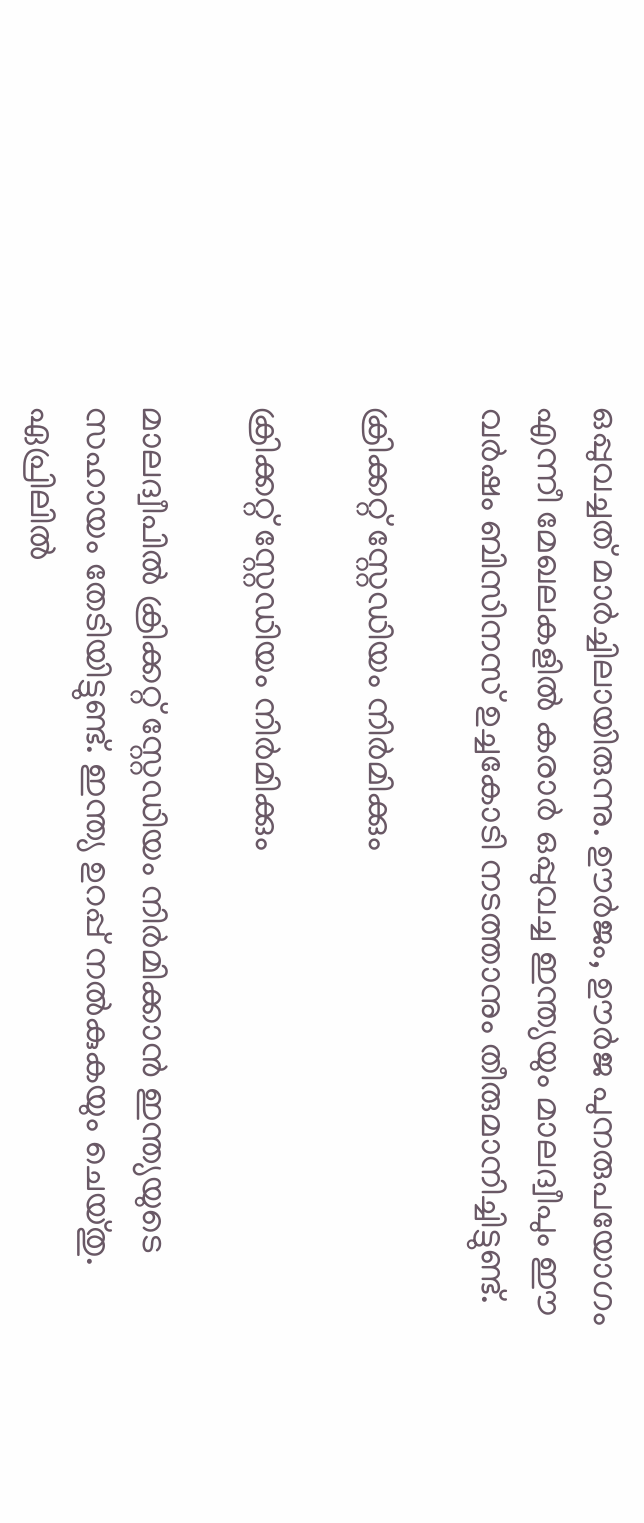ഒപ്പുവച്ചത് മാര്‍ച്ചിലായിരുന്നു. ഊര്‍ജം, ഊര്‍ജ പുനരുപയോഗം എന്നീ മേഖലകളില്‍ കരാര്‍ ഒപ്പുവച്ച ഇന്ത്യയും മാലദ്വീപും ഈ വര്‍ഷം ബിസിനസ് ഉച്ചകോടി നടത്താനും തീരുമാനിച്ചിട്ടുണ്ട്.

ക്രിക്കറ്റ് സ്റ്റേഡിയം നിര്‍മിക്കും

ക്രിക്കറ്റ് സ്റ്റേഡിയം നിര്‍മിക്കും

മാലദ്വീപില്‍ ക്രിക്കറ്റ് സ്റ്റേഡിയം നിര്‍മിക്കാന്‍ ഇന്ത്യയുടെ സഹായം തേടിയിട്ടുണ്ട്. ഇന്ത്യ ഉറപ്പ് നല്‍കുകയും ചെയ്തു. ഏപ്രിലില്‍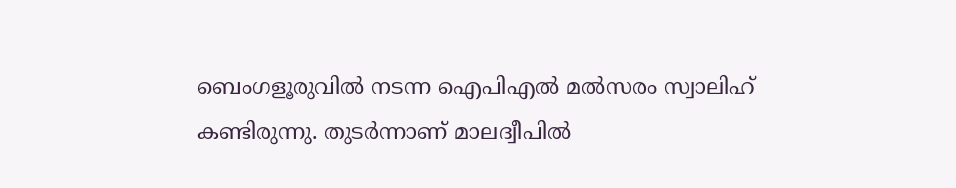ബെംഗളൂരുവില്‍ നടന്ന ഐപിഎല്‍ മല്‍സരം സ്വാലിഹ് കണ്ടിരുന്നു. തുടര്‍ന്നാണ് മാലദ്വീപില്‍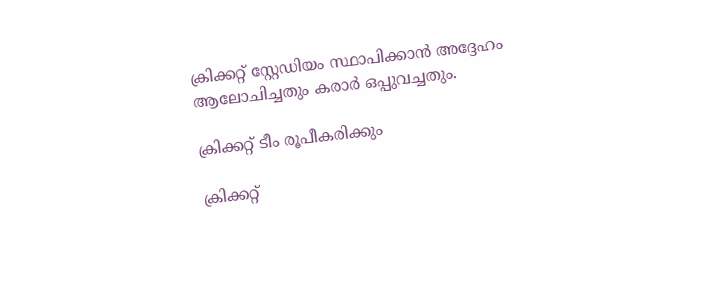ക്രിക്കറ്റ് സ്റ്റേഡിയം സ്ഥാപിക്കാന്‍ അദ്ദേഹം ആലോചിച്ചതും കരാര്‍ ഒപ്പുവച്ചതും.

ക്രിക്കറ്റ് ടീം രൂപീകരിക്കും

ക്രിക്കറ്റ്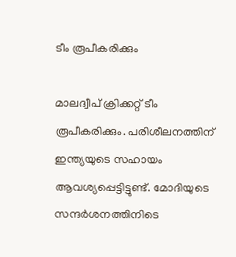ടീം രൂപീകരിക്കും

മാലദ്വീപ് ക്രിക്കറ്റ് ടീം രൂപീകരിക്കും. പരിശീലനത്തിന് ഇന്ത്യയുടെ സഹായം ആവശ്യപ്പെട്ടിട്ടുണ്ട്. മോദിയുടെ സന്ദര്‍ശനത്തിനിടെ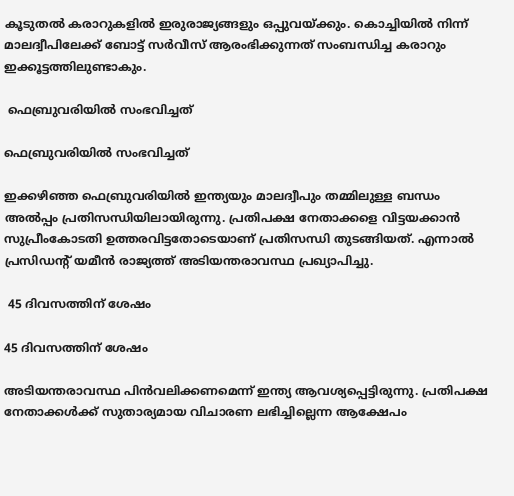കൂടുതല്‍ കരാറുകളില്‍ ഇരുരാജ്യങ്ങളും ഒപ്പുവയ്ക്കും. കൊച്ചിയില്‍ നിന്ന് മാലദ്വീപിലേക്ക് ബോട്ട് സര്‍വീസ് ആരംഭിക്കുന്നത് സംബന്ധിച്ച കരാറും ഇക്കൂട്ടത്തിലുണ്ടാകും.

 ഫെബ്രുവരിയില്‍ സംഭവിച്ചത്

ഫെബ്രുവരിയില്‍ സംഭവിച്ചത്

ഇക്കഴിഞ്ഞ ഫെബ്രുവരിയില്‍ ഇന്ത്യയും മാലദ്വീപും തമ്മിലുള്ള ബന്ധം അല്‍പ്പം പ്രതിസന്ധിയിലായിരുന്നു. പ്രതിപക്ഷ നേതാക്കളെ വിട്ടയക്കാന്‍ സുപ്രീംകോടതി ഉത്തരവിട്ടതോടെയാണ് പ്രതിസന്ധി തുടങ്ങിയത്. എന്നാല്‍ പ്രസിഡന്റ് യമീന്‍ രാജ്യത്ത് അടിയന്തരാവസ്ഥ പ്രഖ്യാപിച്ചു.

 45 ദിവസത്തിന് ശേഷം

45 ദിവസത്തിന് ശേഷം

അടിയന്തരാവസ്ഥ പിന്‍വലിക്കണമെന്ന് ഇന്ത്യ ആവശ്യപ്പെട്ടിരുന്നു. പ്രതിപക്ഷ നേതാക്കള്‍ക്ക് സുതാര്യമായ വിചാരണ ലഭിച്ചില്ലെന്ന ആക്ഷേപം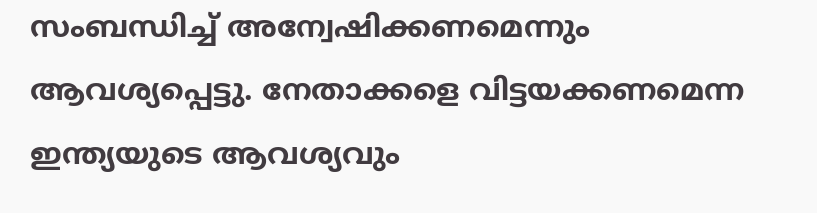സംബന്ധിച്ച് അന്വേഷിക്കണമെന്നും ആവശ്യപ്പെട്ടു. നേതാക്കളെ വിട്ടയക്കണമെന്ന ഇന്ത്യയുടെ ആവശ്യവും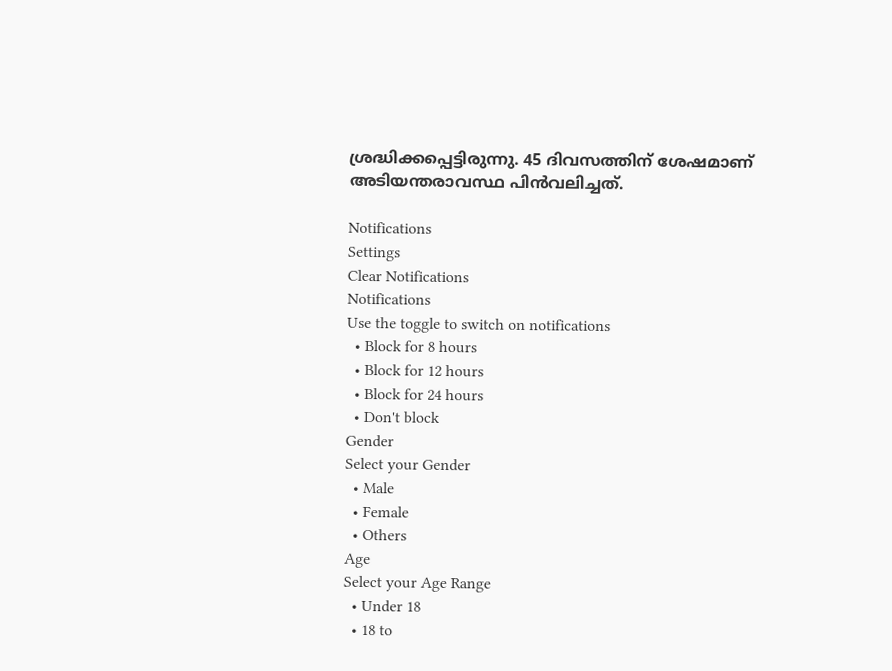ശ്രദ്ധിക്കപ്പെട്ടിരുന്നു. 45 ദിവസത്തിന് ശേഷമാണ് അടിയന്തരാവസ്ഥ പിന്‍വലിച്ചത്.

Notifications
Settings
Clear Notifications
Notifications
Use the toggle to switch on notifications
  • Block for 8 hours
  • Block for 12 hours
  • Block for 24 hours
  • Don't block
Gender
Select your Gender
  • Male
  • Female
  • Others
Age
Select your Age Range
  • Under 18
  • 18 to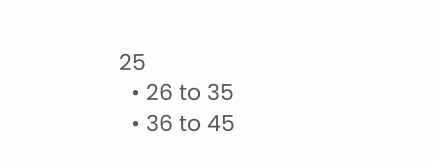25
  • 26 to 35
  • 36 to 45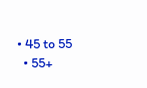• 45 to 55
  • 55+